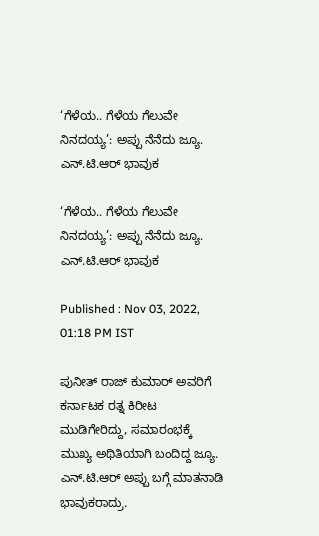‘ಗೆಳೆಯ.. ಗೆಳೆಯ ಗೆಲುವೇ ನಿನದಯ್ಯ’: ಅಪ್ಪು ನೆನೆದು ಜ್ಯೂ. ಎನ್.ಟಿ.ಆರ್ ಭಾವುಕ

‘ಗೆಳೆಯ.. ಗೆಳೆಯ ಗೆಲುವೇ ನಿನದಯ್ಯ’: ಅಪ್ಪು ನೆನೆದು ಜ್ಯೂ. ಎನ್.ಟಿ.ಆರ್ ಭಾವುಕ

Published : Nov 03, 2022, 01:18 PM IST

ಪುನೀತ್ ರಾಜ್ ಕುಮಾರ್ ಅವರಿಗೆ ಕರ್ನಾಟಕ ರತ್ನ ಕಿರೀಟ ಮುಡಿಗೇರಿದ್ದು, ಸಮಾರಂಭಕ್ಕೆ ಮುಖ್ಯ ಅಥಿತಿಯಾಗಿ ಬಂದಿದ್ದ ಜ್ಯೂ. ಎನ್.ಟಿ.ಆರ್ ಅಪ್ಪು ಬಗ್ಗೆ ಮಾತನಾಡಿ ಭಾವುಕರಾದ್ರು.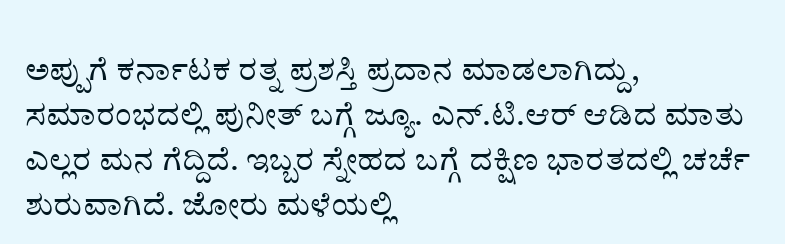ಅಪ್ಪುಗೆ ಕರ್ನಾಟಕ ರತ್ನ ಪ್ರಶಸ್ತಿ ಪ್ರದಾನ ಮಾಡಲಾಗಿದ್ದು, ಸಮಾರಂಭದಲ್ಲಿ ಪುನೀತ್ ಬಗ್ಗೆ ಜ್ಯೂ. ಎನ್.ಟಿ.ಆರ್ ಆಡಿದ ಮಾತು ಎಲ್ಲರ ಮನ ಗೆದ್ದಿದೆ. ಇಬ್ಬರ ಸ್ನೇಹದ ಬಗ್ಗೆ ದಕ್ಷಿಣ ಭಾರತದಲ್ಲಿ ಚರ್ಚೆ ಶುರುವಾಗಿದೆ. ಜೋರು ಮಳೆಯಲ್ಲಿ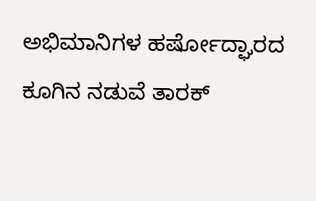ಅಭಿಮಾನಿಗಳ ಹರ್ಷೋದ್ಘಾರದ ಕೂಗಿನ ನಡುವೆ ತಾರಕ್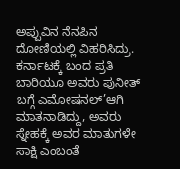ಅಪ್ಪುವಿನ ನೆನಪಿನ ದೋಣಿಯಲ್ಲಿ ವಿಹರಿಸಿದ್ರು. ಕರ್ನಾಟಕ್ಕೆ ಬಂದ ಪ್ರತಿ ಬಾರಿಯೂ ಅವರು ಪುನೀತ್ ಬಗ್ಗೆ ಎಮೋಷನಲ್’ಆಗಿ ಮಾತನಾಡಿದ್ದು, ಅವರು ಸ್ನೇಹಕ್ಕೆ ಅವರ ಮಾತುಗಳೇ ಸಾಕ್ಷಿ ಎಂಬಂತೆ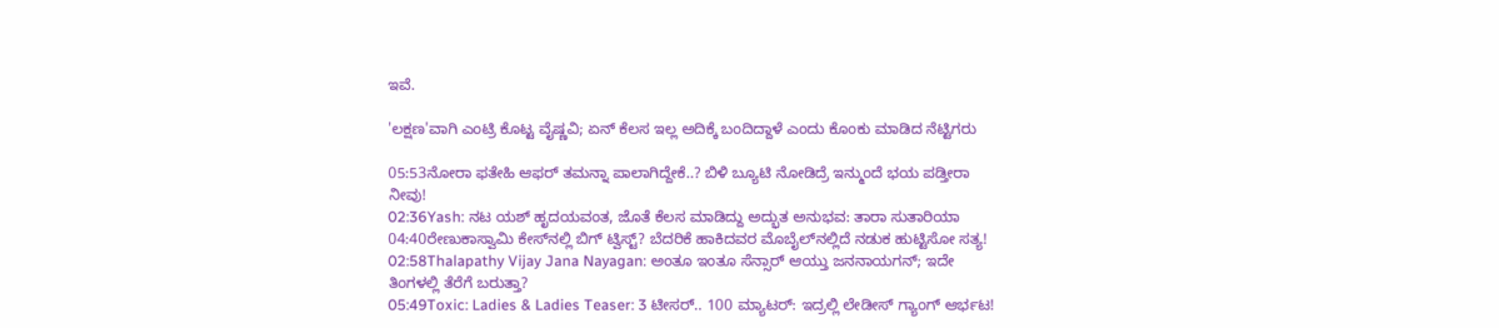ಇವೆ.

'ಲಕ್ಷಣ'ವಾಗಿ ಎಂಟ್ರಿ ಕೊಟ್ಟ ವೈಷ್ಣವಿ; ಏನ್ ಕೆಲಸ ಇಲ್ಲ ಅದಿಕ್ಕೆ ಬಂದಿದ್ದಾಳೆ ಎಂದು ಕೊಂಕು ಮಾಡಿದ ನೆಟ್ಟಿಗರು

05:53ನೋರಾ ಫತೇಹಿ ಆಫರ್ ತಮನ್ನಾ ಪಾಲಾಗಿದ್ದೇಕೆ..? ಬಿಳಿ ಬ್ಯೂಟಿ ನೋಡಿದ್ರೆ ಇನ್ಮುಂದೆ ಭಯ ಪಡ್ತೀರಾ ನೀವು!
02:36Yash: ನಟ ಯಶ್ ಹೃದಯವಂತ, ಜೊತೆ ಕೆಲಸ ಮಾಡಿದ್ದು ಅದ್ಭುತ ಅನುಭವ: ತಾರಾ ಸುತಾರಿಯಾ
04:40ರೇಣುಕಾಸ್ವಾಮಿ ಕೇಸ್‌ನಲ್ಲಿ ಬಿಗ್ ಟ್ವಿಸ್ಟ್? ಬೆದರಿಕೆ ಹಾಕಿದವರ ಮೊಬೈಲ್‌ನಲ್ಲಿದೆ ನಡುಕ ಹುಟ್ಟಿಸೋ ಸತ್ಯ!
02:58Thalapathy Vijay Jana Nayagan: ಅಂತೂ ಇಂತೂ ಸೆನ್ಸಾರ್ ಆಯ್ತು ಜನನಾಯಗನ್; ಇದೇ ತಿಂಗಳಲ್ಲಿ ತೆರೆಗೆ ಬರುತ್ತಾ?
05:49Toxic: Ladies & Ladies Teaser: 3 ಟೀಸರ್.. 100 ಮ್ಯಾಟರ್: ಇದ್ರಲ್ಲಿ ಲೇಡೀಸ್ ಗ್ಯಾಂಗ್ ಆರ್ಭಟ!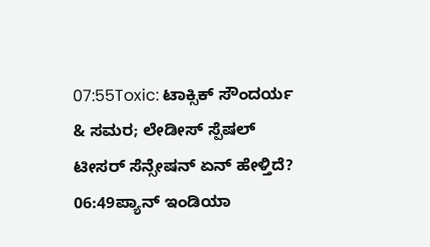07:55Toxic: ಟಾಕ್ಸಿಕ್ ಸೌಂದರ್ಯ & ಸಮರ; ಲೇಡೀಸ್ ಸ್ಪೆಷಲ್ ಟೀಸರ್ ಸೆನ್ಸೇಷನ್‌ ಏನ್ ಹೇಳ್ತಿದೆ?
06:49ಪ್ಯಾನ್ ಇಂಡಿಯಾ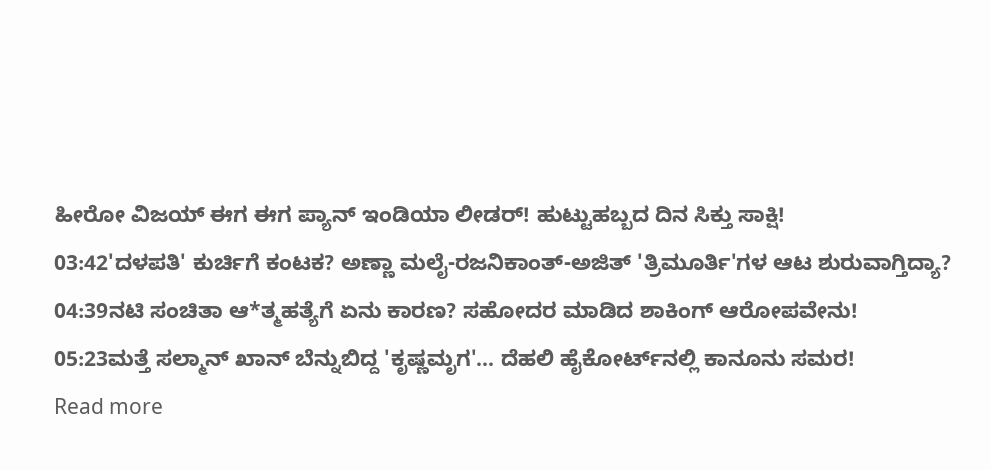ಹೀರೋ ವಿಜಯ್ ಈಗ ಈಗ ಪ್ಯಾನ್ ಇಂಡಿಯಾ ಲೀಡರ್! ಹುಟ್ಟುಹಬ್ಬದ ದಿನ ಸಿಕ್ತು ಸಾಕ್ಷಿ!
03:42'ದಳಪತಿ' ಕುರ್ಚಿಗೆ ಕಂಟಕ? ಅಣ್ಣಾ ಮಲೈ-ರಜನಿಕಾಂತ್-ಅಜಿತ್ 'ತ್ರಿಮೂರ್ತಿ'ಗಳ ಆಟ ಶುರುವಾಗ್ತಿದ್ಯಾ?
04:39ನಟಿ ಸಂಚಿತಾ ಆ*ತ್ಮಹತ್ಯೆಗೆ ಏನು ಕಾರಣ? ಸಹೋದರ ಮಾಡಿದ ಶಾಕಿಂಗ್ ಆರೋಪವೇನು!
05:23ಮತ್ತೆ ಸಲ್ಮಾನ್ ಖಾನ್ ಬೆನ್ನುಬಿದ್ದ 'ಕೃಷ್ಣಮೃಗ'... ದೆಹಲಿ ಹೈಕೋರ್ಟ್‌ನಲ್ಲಿ ಕಾನೂನು ಸಮರ!
Read more